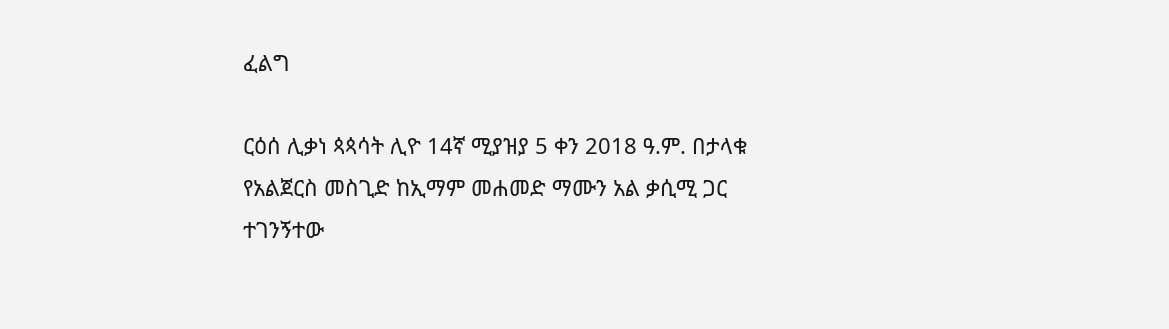ፈልግ

ርዕሰ ሊቃነ ጳጳሳት ሊዮ 14ኛ ሚያዝያ 5 ቀን 2018 ዓ.ም. በታላቁ የአልጀርስ መስጊድ ከኢማም መሐመድ ማሙን አል ቃሲሚ ጋር ተገንኝተው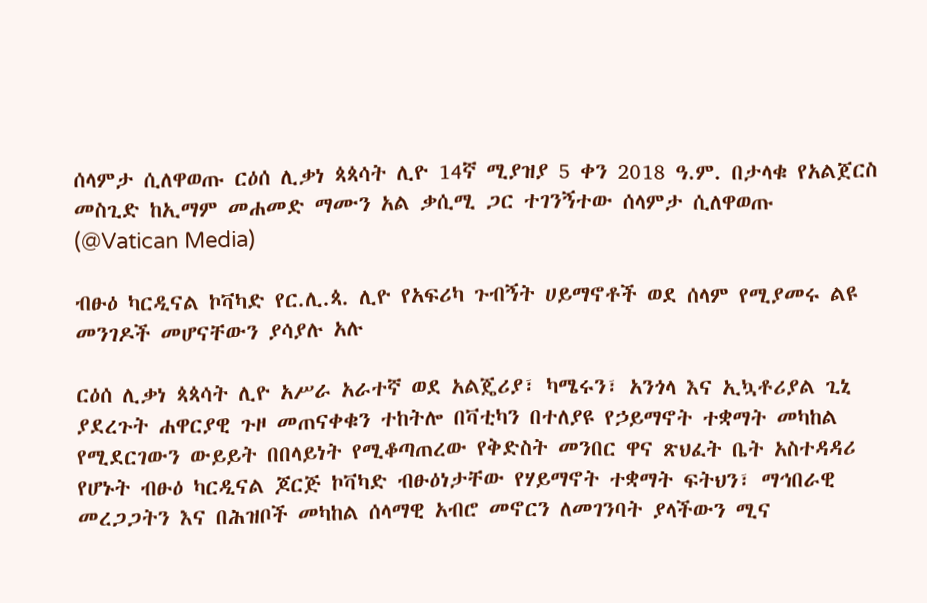ሰላምታ ሲለዋወጡ ርዕሰ ሊቃነ ጳጳሳት ሊዮ 14ኛ ሚያዝያ 5 ቀን 2018 ዓ.ም. በታላቁ የአልጀርስ መስጊድ ከኢማም መሐመድ ማሙን አል ቃሲሚ ጋር ተገንኝተው ሰላምታ ሲለዋወጡ  (@Vatican Media)

ብፁዕ ካርዲናል ኮቫካድ የር.ሊ.ጳ. ሊዮ የአፍሪካ ጉብኝት ሀይማኖቶች ወደ ሰላም የሚያመሩ ልዩ መንገዶች መሆናቸውን ያሳያሉ አሉ

ርዕሰ ሊቃነ ጳጳሳት ሊዮ አሥራ አራተኛ ወደ አልጄሪያ፣ ካሜሩን፣ አንጎላ እና ኢኳቶሪያል ጊኒ ያደረጉት ሐዋርያዊ ጉዞ መጠናቀቁን ተከትሎ በቫቲካን በተለያዩ የኃይማኖት ተቋማት መካከል የሚደርገውን ውይይት በበላይነት የሚቆጣጠረው የቅድስት መንበር ዋና ጽህፈት ቤት አስተዳዳሪ የሆኑት ብፁዕ ካርዲናል ጆርጅ ኮቫካድ ብፁዕነታቸው የሃይማኖት ተቋማት ፍትህን፣ ማኅበራዊ መረጋጋትን እና በሕዝቦች መካከል ሰላማዊ አብሮ መኖርን ለመገንባት ያላችውን ሚና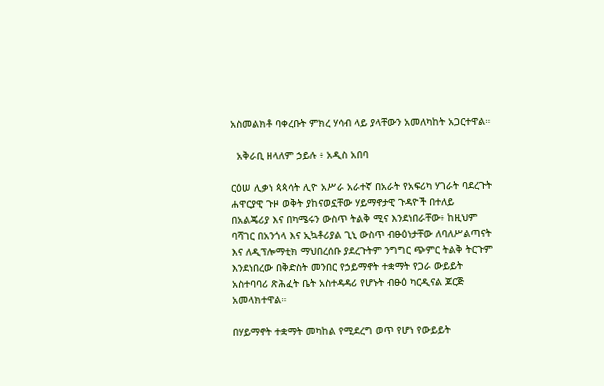አስመልክቶ ባቀረቡት ምክረ ሃሳብ ላይ ያላቸውን አመለካከት አጋርተዋል።

  አቅራቢ ዘላለም ኃይሉ ፥ አዲስ አበባ

ርዕሠ ሊቃነ ጳጳሳት ሊዮ አሥራ አራተኛ በአራት የአፍሪካ ሃገራት ባደረጉት ሐዋርያዊ ጉዞ ወቅት ያከናወኗቸው ሃይማኖታዊ ጉዳዮች በተለይ በአልጄሪያ እና በካሜሩን ውስጥ ትልቅ ሚና እንደነበራቸው፥ ከዚህም ባሻገር በአንጎላ እና ኢኳቶሪያል ጊኒ ውስጥ ብፁዕነታቸው ለባለሥልጣናት እና ለዲፕሎማቲክ ማህበረሰቡ ያደረጉትም ንግግር ጭምር ትልቅ ትርጉም እንደነበረው በቅድስት መንበር የኃይማኖት ተቋማት የጋራ ውይይት አስተባባሪ ጽሕፈት ቤት አስተዳዳሪ የሆኑት ብፁዕ ካርዲናል ጆርጅ አመላክተዋል።

በሃይማኖት ተቋማት መካከል የሚደረግ ወጥ የሆነ የውይይት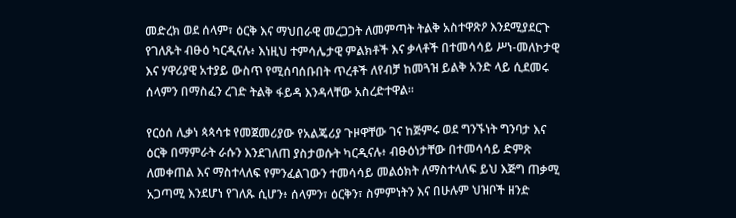መድረክ ወደ ሰላም፣ ዕርቅ እና ማህበራዊ መረጋጋት ለመምጣት ትልቅ አስተዋጽዖ እንደሚያደርጉ የገለጹት ብፁዕ ካርዲናሉ፥ እነዚህ ተምሳሌታዊ ምልክቶች እና ቃላቶች በተመሳሳይ ሥነ-መለኮታዊ እና ሃዋሪያዊ አተያይ ውስጥ የሚሰባሰቡበት ጥረቶች ለየብቻ ከመጓዝ ይልቅ አንድ ላይ ሲደመሩ ሰላምን በማስፈን ረገድ ትልቅ ፋይዳ እንዳላቸው አስረድተዋል።

የርዕሰ ሊቃነ ጳጳሳቱ የመጀመሪያው የአልጄሪያ ጉዞዋቸው ገና ከጅምሩ ወደ ግንኙነት ግንባታ እና ዕርቅ በማምራት ራሱን እንደገለጠ ያስታወሱት ካርዲናሉ፥ ብፁዕነታቸው በተመሳሳይ ድምጽ ለመቀጠል እና ማስተላለፍ የምንፈልገውን ተመሳሳይ መልዕክት ለማስተላለፍ ይህ እጅግ ጠቃሚ አጋጣሚ እንደሆነ የገለጹ ሲሆን፥ ሰላምን፣ ዕርቅን፣ ስምምነትን እና በሁሉም ህዝቦች ዘንድ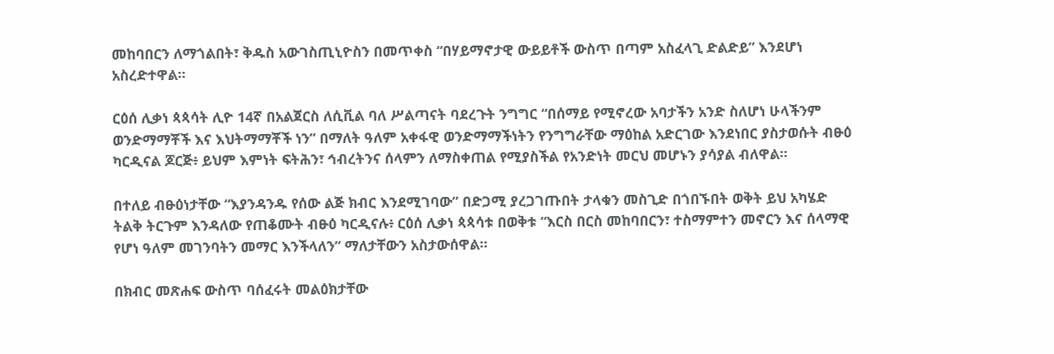መከባበርን ለማጎልበት፣ ቅዱስ አውገስጢኒዮስን በመጥቀስ “በሃይማኖታዊ ውይይቶች ውስጥ በጣም አስፈላጊ ድልድይ” እንደሆነ አስረድተዋል።

ርዕሰ ሊቃነ ጳጳሳት ሊዮ 14ኛ በአልጀርስ ለሲቪል ባለ ሥልጣናት ባደረጉት ንግግር “በሰማይ የሚኖረው አባታችን አንድ ስለሆነ ሁላችንም ወንድማማቾች እና እህትማማቾች ነን” በማለት ዓለም አቀፋዊ ወንድማማችነትን የንግግራቸው ማዕከል አድርገው እንደነበር ያስታወሱት ብፁዕ ካርዲናል ጆርጅ፥ ይህም እምነት ፍትሕን፣ ኅብረትንና ሰላምን ለማስቀጠል የሚያስችል የአንድነት መርህ መሆኑን ያሳያል ብለዋል።

በተለይ ብፁዕነታቸው “እያንዳንዱ የሰው ልጅ ክብር እንደሚገባው” በድጋሚ ያረጋገጡበት ታላቁን መስጊድ በጎበኙበት ወቅት ይህ አካሄድ ትልቅ ትርጉም እንዳለው የጠቆሙት ብፁዕ ካርዲናሉ፥ ርዕሰ ሊቃነ ጳጳሳቱ በወቅቱ “እርስ በርስ መከባበርን፣ ተስማምተን መኖርን እና ሰላማዊ የሆነ ዓለም መገንባትን መማር እንችላለን” ማለታቸውን አስታውሰዋል።

በክብር መጽሐፍ ውስጥ ባሰፈሩት መልዕክታቸው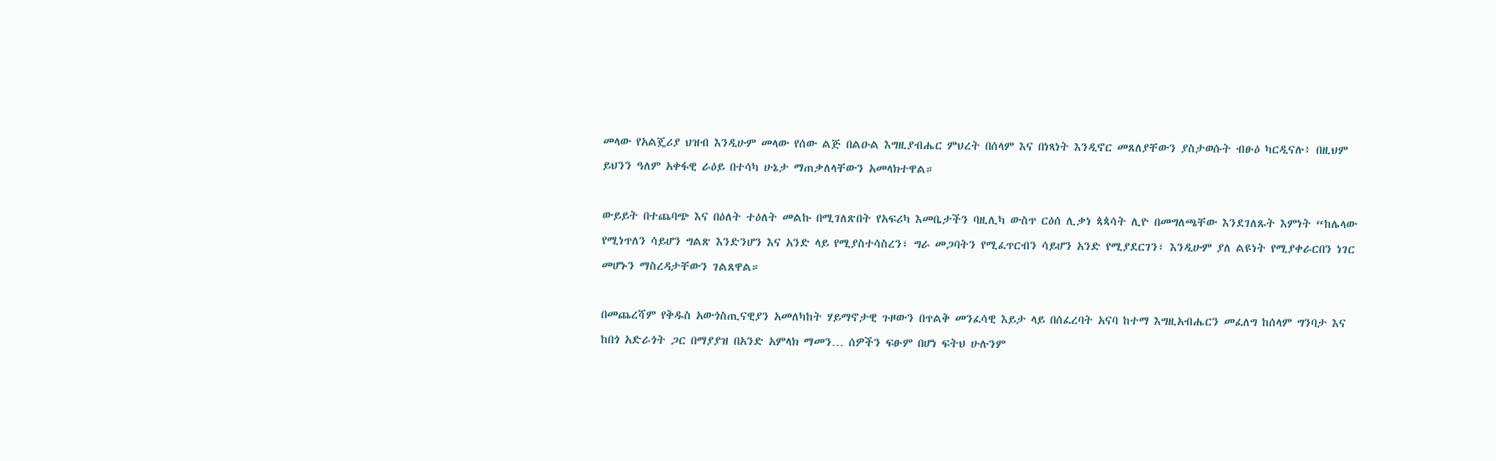መላው የአልጄሪያ ህዝብ እንዲሁም መላው የሰው ልጅ በልዑል እግዚያብሔር ምህረት በሰላም እና በነጻነት እንዲኖር መጸለያቸውን ያስታወሱት ብፁዕ ካርዲናሉ፥ በዚህም ይህንን ዓለም አቀፋዊ ራዕይ በተሳካ ሁኔታ ማጠቃለላቸውን አመላክተዋል።

ውይይት በተጨባጭ እና በዕለት ተዕለት መልኩ በሚገለጽበት የአፍሪካ እመቤታችን ባዚሊካ ውስጥ ርዕሰ ሊቃነ ጳጳሳት ሊዮ በመግለጫቸው እንደገለጹት እምነት “ከሌላው የሚነጥለን ሳይሆን ግልጽ እንድንሆን እና አንድ ላይ የሚያስተሳስረን፣ ግራ መጋባትን የሚፈጥርብን ሳይሆን አንድ የሚያደርገን፣ እንዲሁም ያለ ልዩነት የሚያቀራርበን ነገር መሆኑን ማስረዳታቸውን ገልጸዋል።

በመጨረሻም የቅዱስ አውጎስጢናዊያን አመለካከት ሃይማኖታዊ ጉዞውን በጥልቅ መንፈሳዊ እይታ ላይ በሰፈረባት አናባ ከተማ እግዚአብሔርን መፈለግ ከሰላም ግንባታ እና ከበጎ አድራጎት ጋር በማያያዝ በአንድ አምላክ ማመን… ሰዎችን ፍፁም በሆነ ፍትህ ሁሉንም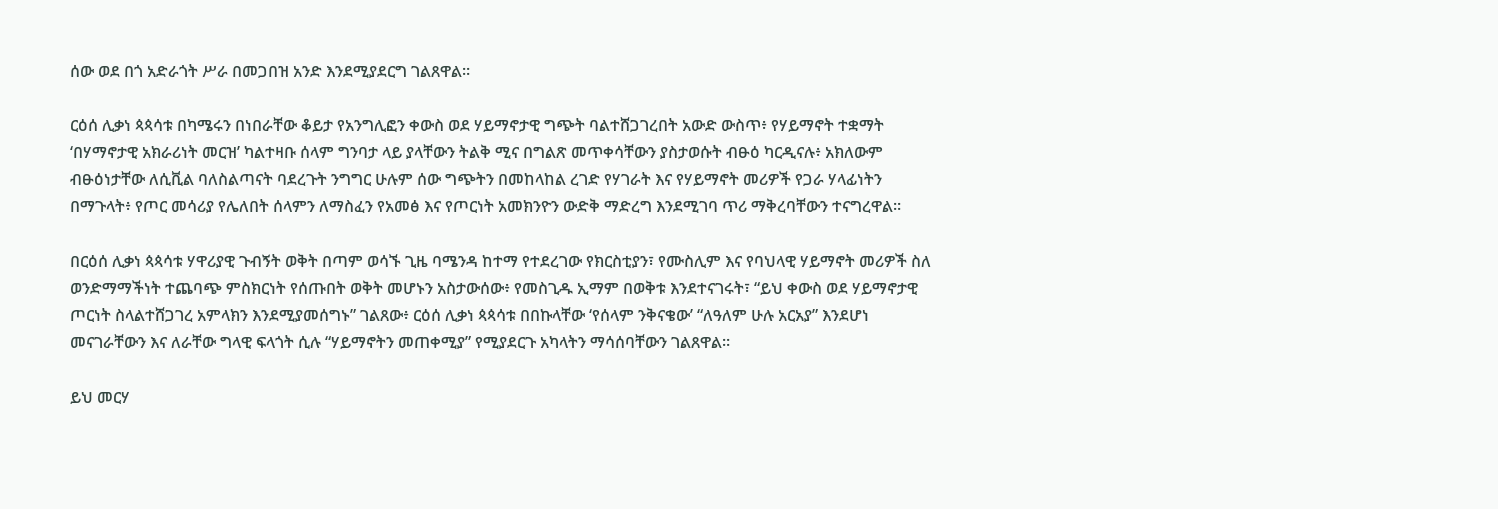ሰው ወደ በጎ አድራጎት ሥራ በመጋበዝ አንድ እንደሚያደርግ ገልጸዋል።

ርዕሰ ሊቃነ ጳጳሳቱ በካሜሩን በነበራቸው ቆይታ የአንግሊፎን ቀውስ ወደ ሃይማኖታዊ ግጭት ባልተሸጋገረበት አውድ ውስጥ፥ የሃይማኖት ተቋማት ‘በሃማኖታዊ አክራሪነት መርዝ’ ካልተዛቡ ሰላም ግንባታ ላይ ያላቸውን ትልቅ ሚና በግልጽ መጥቀሳቸውን ያስታወሱት ብፁዕ ካርዲናሉ፥ አክለውም ብፁዕነታቸው ለሲቪል ባለስልጣናት ባደረጉት ንግግር ሁሉም ሰው ግጭትን በመከላከል ረገድ የሃገራት እና የሃይማኖት መሪዎች የጋራ ሃላፊነትን በማጉላት፥ የጦር መሳሪያ የሌለበት ሰላምን ለማስፈን የአመፅ እና የጦርነት አመክንዮን ውድቅ ማድረግ እንደሚገባ ጥሪ ማቅረባቸውን ተናግረዋል።

በርዕሰ ሊቃነ ጳጳሳቱ ሃዋሪያዊ ጉብኝት ወቅት በጣም ወሳኙ ጊዜ ባሜንዳ ከተማ የተደረገው የክርስቲያን፣ የሙስሊም እና የባህላዊ ሃይማኖት መሪዎች ስለ ወንድማማችነት ተጨባጭ ምስክርነት የሰጡበት ወቅት መሆኑን አስታውሰው፥ የመስጊዱ ኢማም በወቅቱ እንደተናገሩት፣ “ይህ ቀውስ ወደ ሃይማኖታዊ ጦርነት ስላልተሸጋገረ አምላክን እንደሚያመሰግኑ” ገልጸው፥ ርዕሰ ሊቃነ ጳጳሳቱ በበኩላቸው ‘የሰላም ንቅናቄው’ “ለዓለም ሁሉ አርአያ” እንደሆነ መናገራቸውን እና ለራቸው ግላዊ ፍላጎት ሲሉ “ሃይማኖትን መጠቀሚያ” የሚያደርጉ አካላትን ማሳሰባቸውን ገልጸዋል።

ይህ መርሃ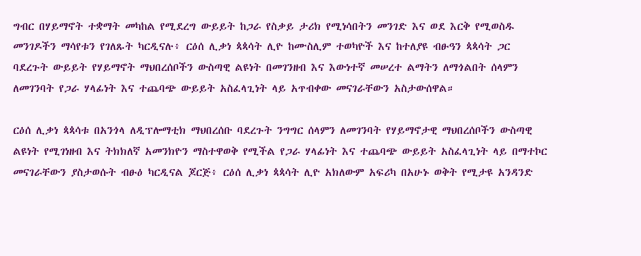ግብር በሃይማኖት ተቋማት መካከል የሚደረግ ውይይት ከጋራ የስቃይ ታሪክ የሚነሳበትን መንገድ እና ወደ እርቅ የሚወስዱ መንገዶችን ማሳየቱን የገለጹት ካርዲናሉ፥ ርዕሰ ሊቃነ ጳጳሳት ሊዮ ከሙስሊም ተወካዮች እና ከተለያዩ ብፁዓን ጳጳሳት ጋር ባደረጉት ውይይት የሃይማኖት ማህበረሰቦችን ውስጣዊ ልዩነት በመገንዘብ እና እውነተኛ መሠረተ ልማትን ለማጎልበት ሰላምን ለመገንባት የጋራ ሃላፊነት እና ተጨባጭ ውይይት አስፈላጊነት ላይ አጥብቀው መናገራቸውን አስታውሰዋል።

ርዕሰ ሊቃነ ጳጳሳቱ በአንጎላ ለዲፕሎማቲክ ማህበረሰቡ ባደረጉት ንግግር ሰላምን ለመገንባት የሃይማኖታዊ ማህበረሰቦችን ውስጣዊ ልዩነት የሚገነዘብ እና ትክክለኛ አመንክዮን ማስተዋወቅ የሚችል የጋራ ሃላፊነት እና ተጨባጭ ውይይት አስፈላጊነት ላይ በማተኮር መናገራቸውን ያስታወሱት ብፁዕ ካርዲናል ጆርጅ፥ ርዕሰ ሊቃነ ጳጳሳት ሊዮ አክለውም አፍሪካ በአሁኑ ወቅት የሚታዩ አንዳንድ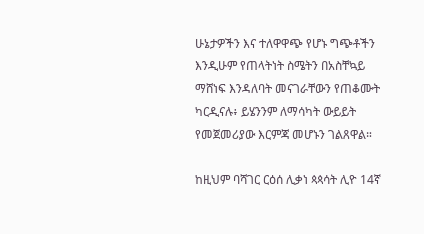ሁኔታዎችን እና ተለዋዋጭ የሆኑ ግጭቶችን እንዲሁም የጠላትነት ስሜትን በአስቸኳይ ማሸነፍ እንዳለባት መናገራቸውን የጠቆሙት ካርዲናሉ፥ ይሄንንም ለማሳካት ውይይት የመጀመሪያው እርምጃ መሆኑን ገልጸዋል።

ከዚህም ባሻገር ርዕሰ ሊቃነ ጳጳሳት ሊዮ 14ኛ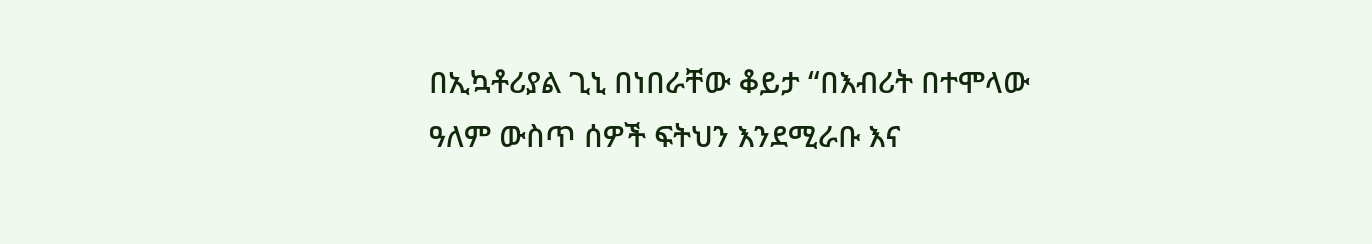በኢኳቶሪያል ጊኒ በነበራቸው ቆይታ “በእብሪት በተሞላው ዓለም ውስጥ ሰዎች ፍትህን እንደሚራቡ እና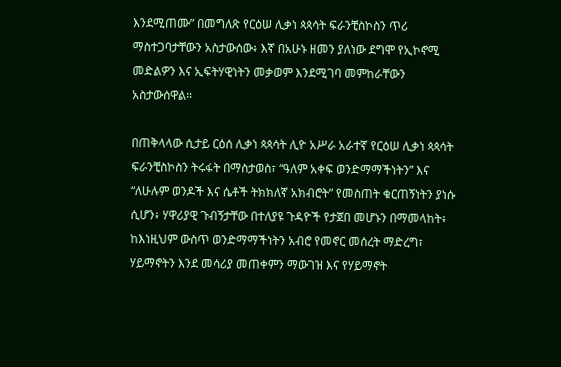እንደሚጠሙ” በመግለጽ የርዕሠ ሊቃነ ጳጳሳት ፍራንቺስኮስን ጥሪ ማስተጋባታቸውን አስታውሰው፥ እኛ በአሁኑ ዘመን ያለነው ደግሞ የኢኮኖሚ መድልዎን እና ኢፍትሃዊነትን መቃወም እንደሚገባ መምከራቸውን አስታውሰዋል።

በጠቅላላው ሲታይ ርዕሰ ሊቃነ ጳጳሳት ሊዮ አሥራ አራተኛ የርዕሠ ሊቃነ ጳጳሳት ፍራንቺስኮስን ትሩፋት በማስታወስ፣ “ዓለም አቀፍ ወንድማማችነትን” እና “ለሁሉም ወንዶች እና ሴቶች ትክክለኛ አክብሮት” የመስጠት ቁርጠኝነትን ያነሱ ሲሆን፥ ሃዋሪያዊ ጉብኝታቸው በተለያዩ ጉዳዮች የታጀበ መሆኑን በማመላከት፥ ከእነዚህም ውስጥ ወንድማማችነትን አብሮ የመኖር መሰረት ማድረግ፣ ሃይማኖትን እንደ መሳሪያ መጠቀምን ማውገዝ እና የሃይማኖት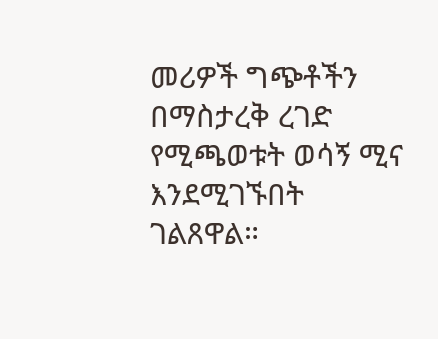መሪዎች ግጭቶችን በማስታረቅ ረገድ የሚጫወቱት ወሳኝ ሚና እንደሚገኙበት ገልጸዋል።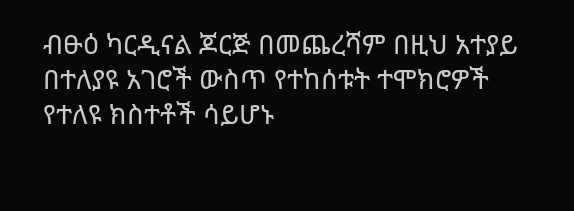ብፁዕ ካርዲናል ጆርጅ በመጨረሻም በዚህ አተያይ በተለያዩ አገሮች ውስጥ የተከሰቱት ተሞክሮዎች የተለዩ ክስተቶች ሳይሆኑ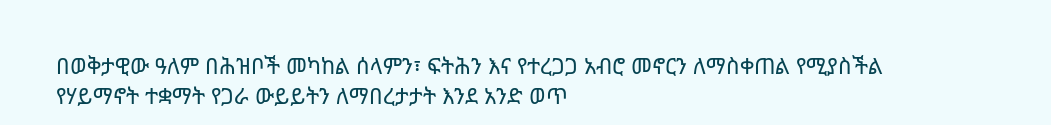በወቅታዊው ዓለም በሕዝቦች መካከል ሰላምን፣ ፍትሕን እና የተረጋጋ አብሮ መኖርን ለማስቀጠል የሚያስችል የሃይማኖት ተቋማት የጋራ ውይይትን ለማበረታታት እንደ አንድ ወጥ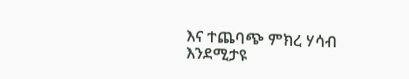እና ተጨባጭ ምክረ ሃሳብ እንደሚታዩ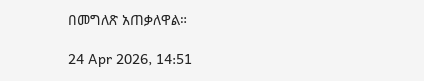በመግለጽ አጠቃለዋል።

24 Apr 2026, 14:51